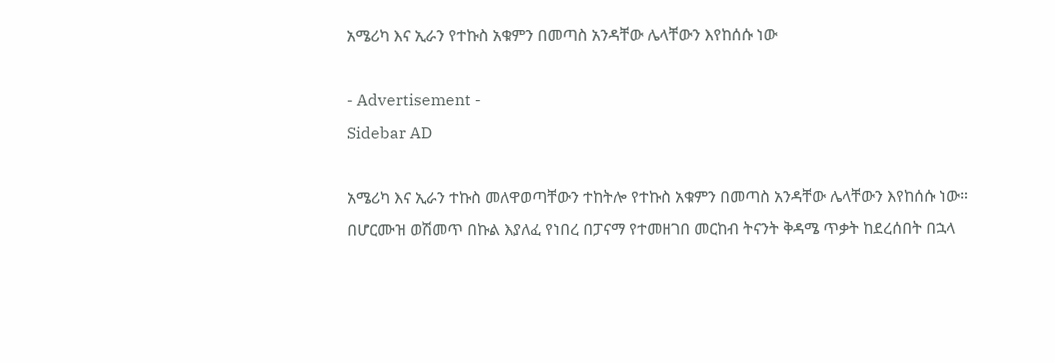አሜሪካ እና ኢራን የተኩስ አቁምን በመጣስ አንዳቸው ሌላቸውን እየከሰሱ ነው

- Advertisement -
Sidebar AD

አሜሪካ እና ኢራን ተኩስ መለዋወጣቸውን ተከትሎ የተኩስ አቁምን በመጣስ አንዳቸው ሌላቸውን እየከሰሱ ነው።
በሆርሙዝ ወሽመጥ በኩል እያለፈ የነበረ በፓናማ የተመዘገበ መርከብ ትናንት ቅዳሜ ጥቃት ከደረሰበት በኋላ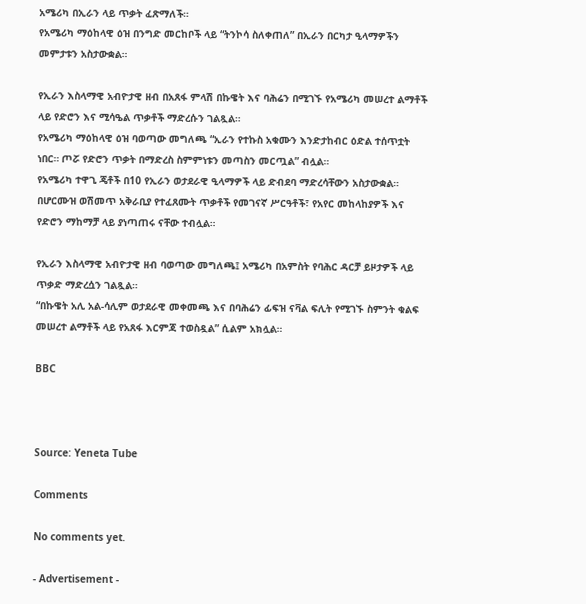አሜሪካ በኢራን ላይ ጥቃት ፈጽማለች።
የአሜሪካ ማዕከላዊ ዕዝ በንግድ መርከቦች ላይ “ትንኮሳ ስለቀጠለ” በኢራን በርካታ ዒላማዎችን መምታቱን አስታውቋል።

የኢራን እስላማዊ አብዮታዊ ዘብ በአጸፋ ምላሽ በኩዌት እና ባሕሬን በሚገኙ የአሜሪካ መሠረተ ልማቶች ላይ የድሮን እና ሚሳዔል ጥቃቶች ማድረሱን ገልጿል።
የአሜሪካ ማዕከላዊ ዕዝ ባወጣው መግለጫ “ኢራን የተኩስ አቁሙን እንድታከብር ዕድል ተሰጥቷት ነበር። ጦሯ የድሮን ጥቃት በማድረስ ስምምነቱን መጣስን መርጧል” ብሏል።
የአሜሪካ ተዋጊ ጄቶች በ10 የኢራን ወታደራዊ ዒላማዎች ላይ ድብደባ ማድረሳቸውን አስታውቋል። በሆርሙዝ ወሽመጥ አቅራቢያ የተፈጸሙት ጥቃቶች የመገናኛ ሥርዓቶች፣ የአየር መከላከያዎች እና የድሮን ማከማቻ ላይ ያነጣጠሩ ናቸው ተብሏል።

የኢራን እስላማዊ አብዮታዊ ዘብ ባወጣው መግለጫ፤ አሜሪካ በአምስት የባሕር ዳርቻ ይዞታዎች ላይ ጥቃድ ማድረሷን ገልጿል።
“በኩዌት አሊ አል-ሳሊም ወታደራዊ መቀመጫ እና በባሕሬን ፊፍዝ ናቫል ፍሊት የሚገኙ ስምንት ቁልፍ መሠረተ ልማቶች ላይ የአጸፋ እርምጃ ተወስዷል” ሲልም አክሏል።

BBC



Source: Yeneta Tube

Comments

No comments yet.

- Advertisement -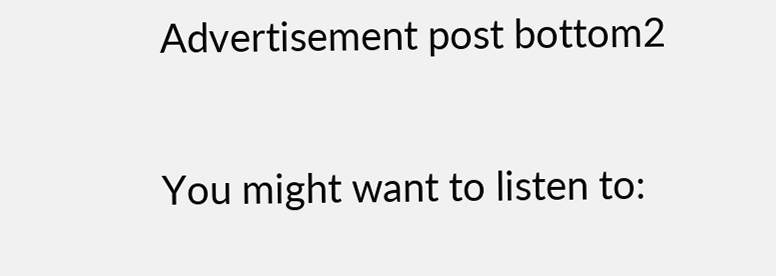Advertisement post bottom2

You might want to listen to: